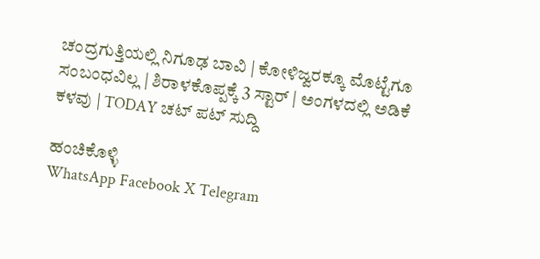ಚಂದ್ರಗುತ್ತಿಯಲ್ಲಿ ನಿಗೂಢ ಬಾವಿ | ಕೋಳಿಜ್ವರಕ್ಕೂ ಮೊಟ್ಟೆಗೂ ಸಂಬಂಧವಿಲ್ಲ | ಶಿರಾಳಕೊಪ್ಪಕ್ಕೆ 3 ಸ್ಟಾರ್‌ | ಅಂಗಳದಲ್ಲಿ ಅಡಿಕೆ ಕಳವು | TODAY ಚಟ್‌ ಪಟ್‌ ಸುದ್ದಿ

ಹಂಚಿಕೊಳ್ಳಿ
WhatsApp Facebook X Telegram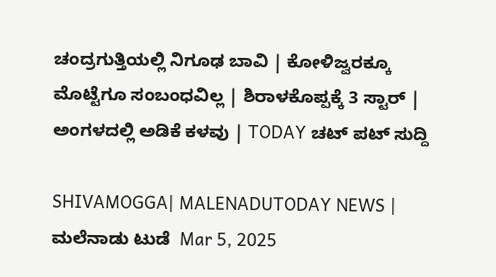ಚಂದ್ರಗುತ್ತಿಯಲ್ಲಿ ನಿಗೂಢ ಬಾವಿ | ಕೋಳಿಜ್ವರಕ್ಕೂ ಮೊಟ್ಟೆಗೂ ಸಂಬಂಧವಿಲ್ಲ | ಶಿರಾಳಕೊಪ್ಪಕ್ಕೆ 3 ಸ್ಟಾರ್‌ | ಅಂಗಳದಲ್ಲಿ ಅಡಿಕೆ ಕಳವು | TODAY ಚಟ್‌ ಪಟ್‌ ಸುದ್ದಿ

SHIVAMOGGA| MALENADUTODAY NEWS | ಮಲೆನಾಡು ಟುಡೆ  Mar 5, 2025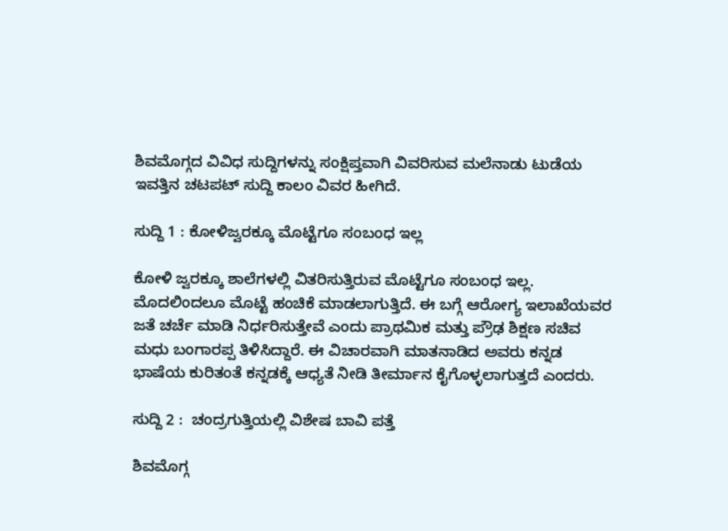ಶಿವಮೊಗ್ಗದ ವಿವಿಧ ಸುದ್ದಿಗಳನ್ನು ಸಂಕ್ಷಿಪ್ತವಾಗಿ ವಿವರಿಸುವ ಮಲೆನಾಡು ಟುಡೆಯ ಇವತ್ತಿನ ಚಟಪಟ್‌ ಸುದ್ದಿ ಕಾಲಂ ವಿವರ ಹೀಗಿದೆ.

ಸುದ್ದಿ 1 : ಕೋಳಿಜ್ವರಕ್ಕೂ ಮೊಟ್ಟೆಗೂ ಸಂಬಂಧ ಇಲ್ಲ

ಕೋಳಿ ಜ್ವರಕ್ಕೂ ಶಾಲೆಗಳಲ್ಲಿ ವಿತರಿಸುತ್ತಿರುವ ಮೊಟ್ಟೆಗೂ ಸಂಬಂಧ ಇಲ್ಲ. ಮೊದಲಿಂದಲೂ ಮೊಟ್ಟೆ ಹಂಚಿಕೆ ಮಾಡಲಾಗುತ್ತಿದೆ. ಈ ಬಗ್ಗೆ ಆರೋಗ್ಯ ಇಲಾಖೆಯವರ ಜತೆ ಚರ್ಚೆ ಮಾಡಿ ನಿರ್ಧರಿಸುತ್ತೇವೆ ಎಂದು ಪ್ರಾಥಮಿಕ ಮತ್ತು ಪ್ರೌಢ ಶಿಕ್ಷಣ ಸಚಿವ ಮಧು ಬಂಗಾರಪ್ಪ ತಿಳಿಸಿದ್ದಾರೆ. ಈ ವಿಚಾರವಾಗಿ ಮಾತನಾಡಿದ ಅವರು ಕನ್ನಡ ಭಾಷೆಯ ಕುರಿತಂತೆ ಕನ್ನಡಕ್ಕೆ ಆಧ್ಯತೆ ನೀಡಿ ತೀರ್ಮಾನ ಕೈಗೊಳ್ಳಲಾಗುತ್ತದೆ ಎಂದರು.

ಸುದ್ದಿ 2 :  ಚಂದ್ರಗುತ್ತಿಯಲ್ಲಿ ವಿಶೇಷ ಬಾವಿ ಪತ್ತೆ

ಶಿವಮೊಗ್ಗ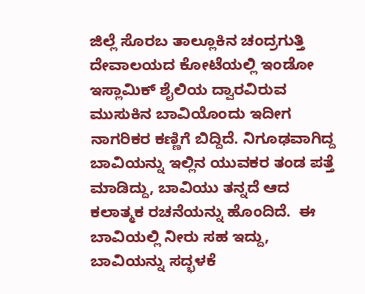ಜಿಲ್ಲೆ ಸೊರಬ ತಾಲ್ಲೂಕಿನ ಚಂದ್ರಗುತ್ತಿ ದೇವಾಲಯದ ಕೋಟೆಯಲ್ಲಿ ಇಂಡೋ‌ ಇಸ್ಲಾಮಿಕ್ ಶೈಲಿಯ ದ್ವಾರವಿರುವ ಮುಸುಕಿನ ಬಾವಿಯೊಂದು ಇದೀಗ ನಾಗರಿಕರ ಕಣ್ಣಿಗೆ ಬಿದ್ದಿದೆ. ನಿಗೂಢವಾಗಿದ್ದ ಬಾವಿಯನ್ನು ಇಲ್ಲಿನ ಯುವಕರ ತಂಡ ಪತ್ತೆ ಮಾಡಿದ್ದು, ಬಾವಿಯು ತನ್ನದೆ ಆದ ಕಲಾತ್ಮಕ ರಚನೆಯನ್ನು ಹೊಂದಿದೆ.  ಈ ಬಾವಿಯಲ್ಲಿ ನೀರು ಸಹ ಇದ್ದು, ಬಾವಿಯನ್ನು ಸದ್ಭಳಕೆ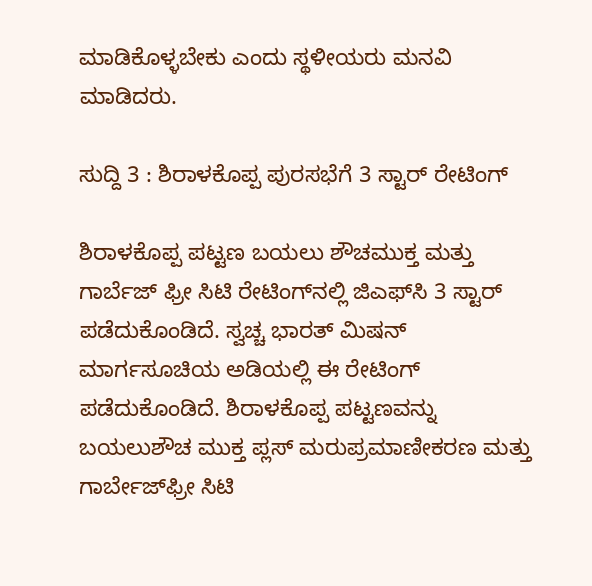ಮಾಡಿಕೊಳ್ಳಬೇಕು ಎಂದು ಸ್ಥಳೀಯರು ಮನವಿ ಮಾಡಿದರು.

ಸುದ್ದಿ 3 : ಶಿರಾಳಕೊಪ್ಪ ಪುರಸಭೆಗೆ 3 ಸ್ಟಾರ್‌ ರೇಟಿಂಗ್

ಶಿರಾಳಕೊಪ್ಪ ಪಟ್ಟಣ ಬಯಲು ಶೌಚಮುಕ್ತ ಮತ್ತು ಗಾರ್ಬೆಜ್‌ ಫ್ರೀ ಸಿಟಿ ರೇಟಿಂಗ್‌ನಲ್ಲಿ ಜಿಎಫ್‌ಸಿ 3 ಸ್ಟಾರ್‌ ಪಡೆದುಕೊಂಡಿದೆ. ಸ್ವಚ್ಚ ಭಾರತ್‌ ಮಿಷನ್‌ ಮಾರ್ಗಸೂಚಿಯ ಅಡಿಯಲ್ಲಿ ಈ ರೇಟಿಂಗ್‌ ಪಡೆದುಕೊಂಡಿದೆ. ಶಿರಾಳಕೊಪ್ಪ ಪಟ್ಟಣವನ್ನು ಬಯಲುಶೌಚ ಮುಕ್ತ ಪ್ಲಸ್ ಮರುಪ್ರಮಾಣೀಕರಣ ಮತ್ತು ಗಾರ್ಬೇಜ್‌ಫ್ರೀ ಸಿಟಿ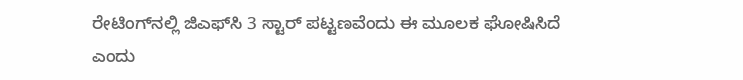ರೇಟಿಂಗ್‌ನಲ್ಲಿ ಜಿಎಫ್‌ಸಿ 3 ಸ್ಟಾರ್ ಪಟ್ಟಣವೆಂದು ಈ ಮೂಲಕ ಘೋಷಿಸಿದೆ ಎಂದು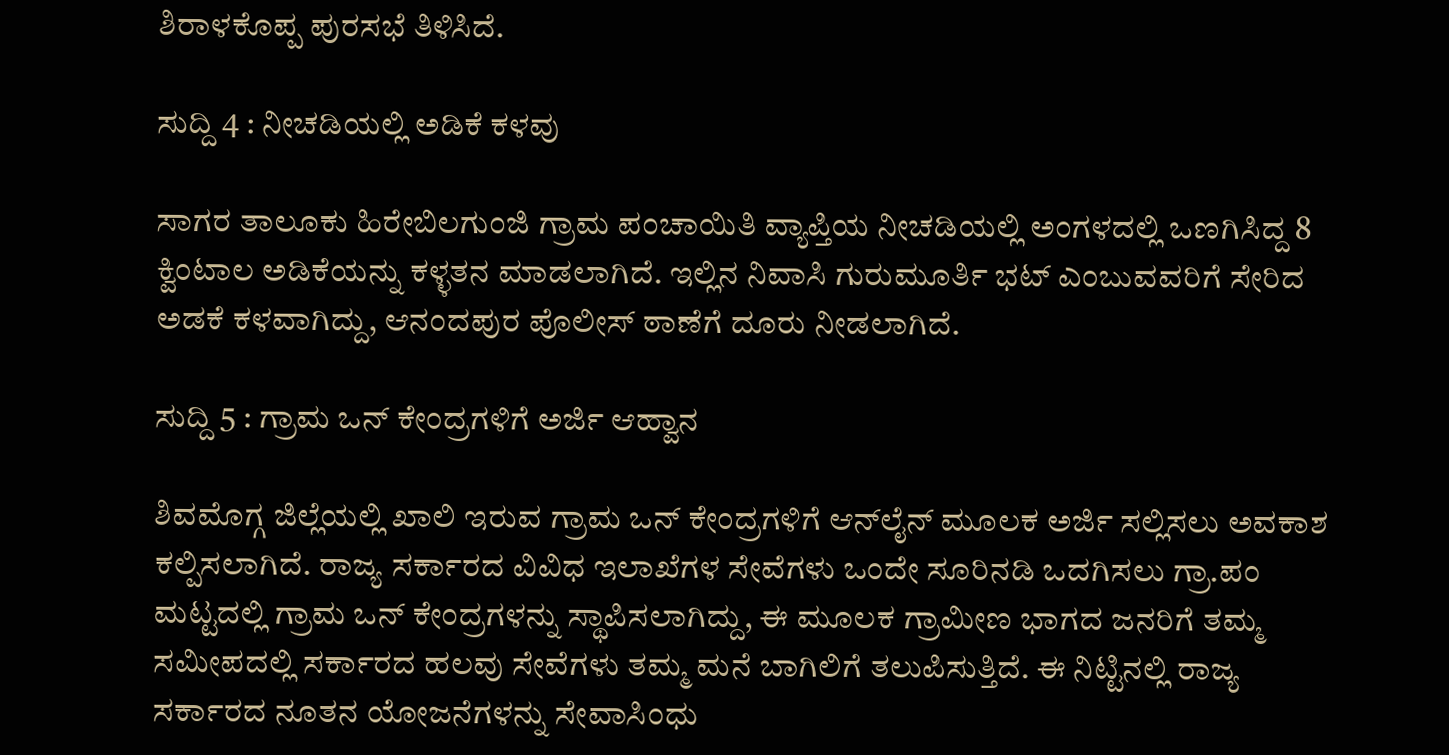ಶಿರಾಳಕೊಪ್ಪ ಪುರಸಭೆ ತಿಳಿಸಿದೆ.

ಸುದ್ದಿ 4 : ನೀಚಡಿಯಲ್ಲಿ ಅಡಿಕೆ ಕಳವು

ಸಾಗರ ತಾಲೂಕು ಹಿರೇಬಿಲಗುಂಜಿ ಗ್ರಾಮ ಪಂಚಾಯಿತಿ ವ್ಯಾಪ್ತಿಯ ನೀಚಡಿಯಲ್ಲಿ ಅಂಗಳದಲ್ಲಿ ಒಣಗಿಸಿದ್ದ 8 ಕ್ವಿಂಟಾಲ ಅಡಿಕೆಯನ್ನು ಕಳ್ಳತನ ಮಾಡಲಾಗಿದೆ. ಇಲ್ಲಿನ ನಿವಾಸಿ ಗುರುಮೂರ್ತಿ ಭಟ್ ಎಂಬುವವರಿಗೆ ಸೇರಿದ ಅಡಕೆ ಕಳವಾಗಿದ್ದು, ಆನಂದಪುರ ಪೊಲೀಸ್ ಠಾಣೆಗೆ ದೂರು ನೀಡಲಾಗಿದೆ.

ಸುದ್ದಿ 5 : ಗ್ರಾಮ ಒನ್ ಕೇಂದ್ರಗಳಿಗೆ ಅರ್ಜಿ ಆಹ್ವಾನ

ಶಿವಮೊಗ್ಗ ಜಿಲ್ಲೆಯಲ್ಲಿ ಖಾಲಿ ಇರುವ ಗ್ರಾಮ ಒನ್ ಕೇಂದ್ರಗಳಿಗೆ ಆನ್‌ಲೈನ್ ಮೂಲಕ ಅರ್ಜಿ ಸಲ್ಲಿಸಲು ಅವಕಾಶ ಕಲ್ಪಿಸಲಾಗಿದೆ. ರಾಜ್ಯ ಸರ್ಕಾರದ ವಿವಿಧ ಇಲಾಖೆಗಳ ಸೇವೆಗಳು ಒಂದೇ ಸೂರಿನಡಿ ಒದಗಿಸಲು ಗ್ರಾ.ಪಂ ಮಟ್ಟದಲ್ಲಿ ಗ್ರಾಮ ಒನ್ ಕೇಂದ್ರಗಳನ್ನು ಸ್ಥಾಪಿಸಲಾಗಿದ್ದು, ಈ ಮೂಲಕ ಗ್ರಾಮೀಣ ಭಾಗದ ಜನರಿಗೆ ತಮ್ಮ ಸಮೀಪದಲ್ಲಿ ಸರ್ಕಾರದ ಹಲವು ಸೇವೆಗಳು ತಮ್ಮ ಮನೆ ಬಾಗಿಲಿಗೆ ತಲುಪಿಸುತ್ತಿದೆ. ಈ ನಿಟ್ಟಿನಲ್ಲಿ ರಾಜ್ಯ ಸರ್ಕಾರದ ನೂತನ ಯೋಜನೆಗಳನ್ನು ಸೇವಾಸಿಂಧು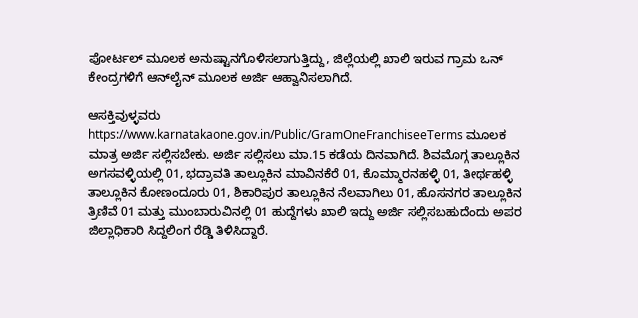ಪೋರ್ಟಲ್ ಮೂಲಕ ಅನುಷ್ಟಾನಗೊಳಿಸಲಾಗುತ್ತಿದ್ದು, ಜಿಲ್ಲೆಯಲ್ಲಿ ಖಾಲಿ ಇರುವ ಗ್ರಾಮ ಒನ್ ಕೇಂದ್ರಗಳಿಗೆ ಆನ್‌ಲೈನ್ ಮೂಲಕ ಅರ್ಜಿ ಆಹ್ವಾನಿಸಲಾಗಿದೆ.

ಆಸಕ್ತಿವುಳ್ಳವರು https://www.karnatakaone.gov.in/Public/GramOneFranchiseeTerms ಮೂಲಕ ಮಾತ್ರ ಅರ್ಜಿ ಸಲ್ಲಿಸಬೇಕು. ಅರ್ಜಿ ಸಲ್ಲಿಸಲು ಮಾ.15 ಕಡೆಯ ದಿನವಾಗಿದೆ. ಶಿವಮೊಗ್ಗ ತಾಲ್ಲೂಕಿನ ಅಗಸವಳ್ಳಿಯಲ್ಲಿ 01, ಭದ್ರಾವತಿ ತಾಲ್ಲೂಕಿನ ಮಾವಿನಕೆರೆ 01, ಕೊಮ್ಮಾರನಹಳ್ಳಿ 01, ತೀರ್ಥಹಳ್ಳಿ ತಾಲ್ಲೂಕಿನ ಕೋಣಂದೂರು 01, ಶಿಕಾರಿಪುರ ತಾಲ್ಲೂಕಿನ ನೆಲವಾಗಿಲು 01, ಹೊಸನಗರ ತಾಲ್ಲೂಕಿನ ತ್ರಿಣಿವೆ 01 ಮತ್ತು ಮುಂಬಾರುವಿನಲ್ಲಿ 01 ಹುದ್ದೆಗಳು ಖಾಲಿ ಇದ್ದು ಅರ್ಜಿ ಸಲ್ಲಿಸಬಹುದೆಂದು ಅಪರ ಜಿಲ್ಲಾಧಿಕಾರಿ ಸಿದ್ದಲಿಂಗ ರೆಡ್ಡಿ ತಿಳಿಸಿದ್ದಾರೆ.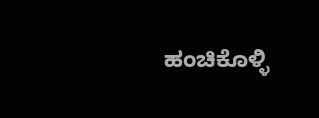ಹಂಚಿಕೊಳ್ಳಿ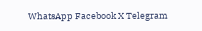WhatsApp Facebook X Telegram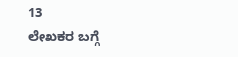13
ಲೇಖಕರ ಬಗ್ಗೆ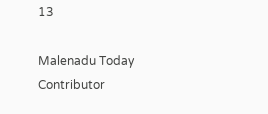13

Malenadu Today Contributor